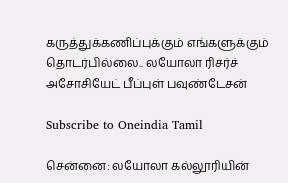கருத்துக்கணிப்புக்கும் எங்களுக்கும் தொடர்பில்லை.. லயோலா ரிசர்ச் அசோசியேட் பீப்புள் பவுண்டேசன்

Subscribe to Oneindia Tamil

சென்னை: லயோலா கல்லூரியின்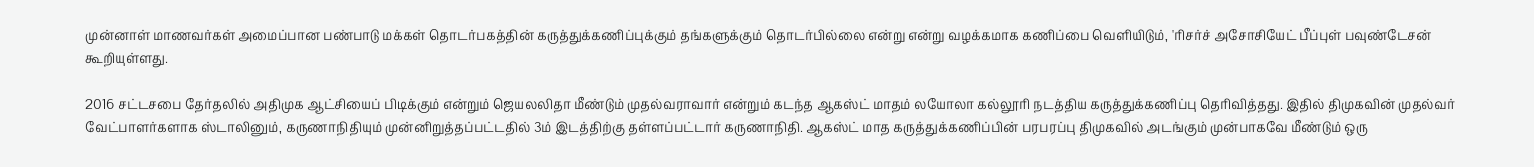முன்னாள் மாணவர்கள் அமைப்பான பண்பாடு மக்கள் தொடர்பகத்தின் கருத்துக்கணிப்புக்கும் தங்களுக்கும் தொடர்பில்லை என்று என்று வழக்கமாக கணிப்பை வெளியிடும், 'ரிசர்ச் அசோசியேட் பீப்புள் பவுண்டேசன் கூறியுள்ளது.

2016 சட்டசபை தேர்தலில் அதிமுக ஆட்சியைப் பிடிக்கும் என்றும் ஜெயலலிதா மீண்டும் முதல்வராவார் என்றும் கடந்த ஆகஸ்ட் மாதம் லயோலா கல்லூரி நடத்திய கருத்துக்கணிப்பு தெரிவித்தது. இதில் திமுகவின் முதல்வர் வேட்பாளர்களாக ஸ்டாலினும், கருணாநிதியும் முன்னிறுத்தப்பட்டதில் 3ம் இடத்திற்கு தள்ளப்பட்டார் கருணாநிதி. ஆகஸ்ட் மாத கருத்துக்கணிப்பின் பரபரப்பு திமுகவில் அடங்கும் முன்பாகவே மீண்டும் ஒரு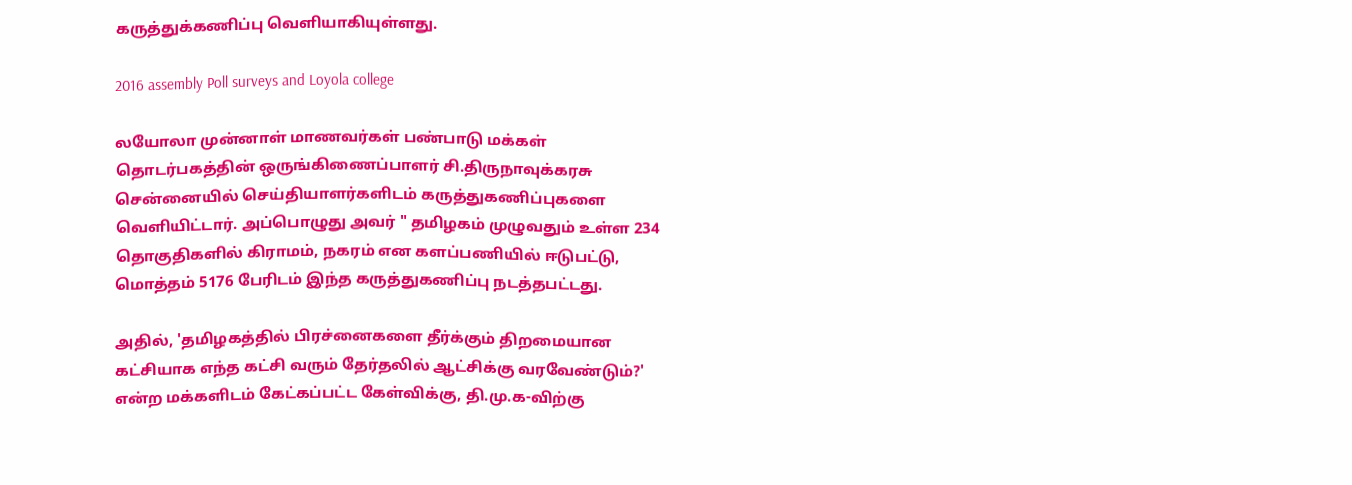கருத்துக்கணிப்பு வெளியாகியுள்ளது.

2016 assembly Poll surveys and Loyola college

லயோலா முன்னாள் மாணவர்கள் பண்பாடு மக்கள் தொடர்பகத்தின் ஒருங்கிணைப்பாளர் சி.திருநாவுக்கரசு சென்னையில் செய்தியாளர்களிடம் கருத்துகணிப்புகளை வெளியிட்டார். அப்பொழுது அவர் " தமிழகம் முழுவதும் உள்ள 234 தொகுதிகளில் கிராமம், நகரம் என களப்பணியில் ஈடுபட்டு, மொத்தம் 5176 பேரிடம் இந்த கருத்துகணிப்பு நடத்தபட்டது.

அதில், 'தமிழகத்தில் பிரச்னைகளை தீர்க்கும் திறமையான கட்சியாக எந்த கட்சி வரும் தேர்தலில் ஆட்சிக்கு வரவேண்டும்?' என்ற மக்களிடம் கேட்கப்பட்ட கேள்விக்கு, தி.மு.க-விற்கு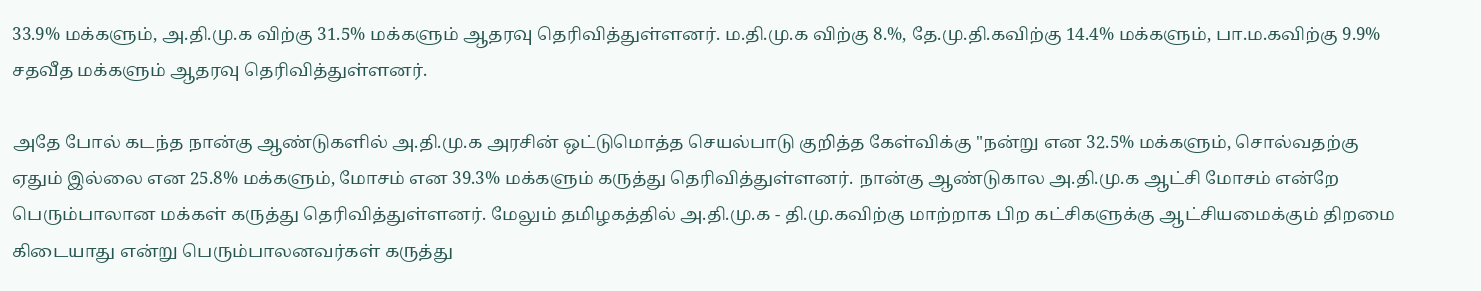33.9% மக்களும், அ.தி.மு.க விற்கு 31.5% மக்களும் ஆதரவு தெரிவித்துள்ளனர். ம.தி.மு.க விற்கு 8.%, தே.மு.தி.கவிற்கு 14.4% மக்களும், பா.ம.கவிற்கு 9.9% சதவீத மக்களும் ஆதரவு தெரிவித்துள்ளனர்.

அதே போல் கடந்த நான்கு ஆண்டுகளில் அ.தி.மு.க அரசின் ஒட்டுமொத்த செயல்பாடு குறித்த கேள்விக்கு "நன்று என 32.5% மக்களும், சொல்வதற்கு ஏதும் இல்லை என 25.8% மக்களும், மோசம் என 39.3% மக்களும் கருத்து தெரிவித்துள்ளனர். நான்கு ஆண்டுகால அ.தி.மு.க ஆட்சி மோசம் என்றே பெரும்பாலான மக்கள் கருத்து தெரிவித்துள்ளனர். மேலும் தமிழகத்தில் அ.தி.மு.க - தி.மு.கவிற்கு மாற்றாக பிற கட்சிகளுக்கு ஆட்சியமைக்கும் திறமை கிடையாது என்று பெரும்பாலனவர்கள் கருத்து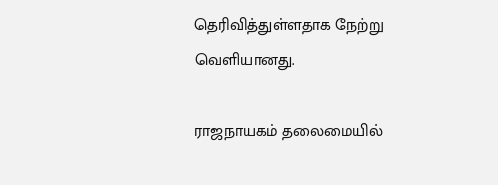தெரிவித்துள்ளதாக நேற்று வெளியானது.

ராஜநாயகம் தலைமையில்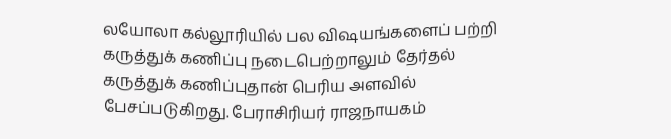லயோலா கல்லூரியில் பல விஷயங்களைப் பற்றி கருத்துக் கணிப்பு நடைபெற்றாலும் தேர்தல் கருத்துக் கணிப்புதான் பெரிய அளவில் பேசப்படுகிறது. பேராசிரியர் ராஜநாயகம்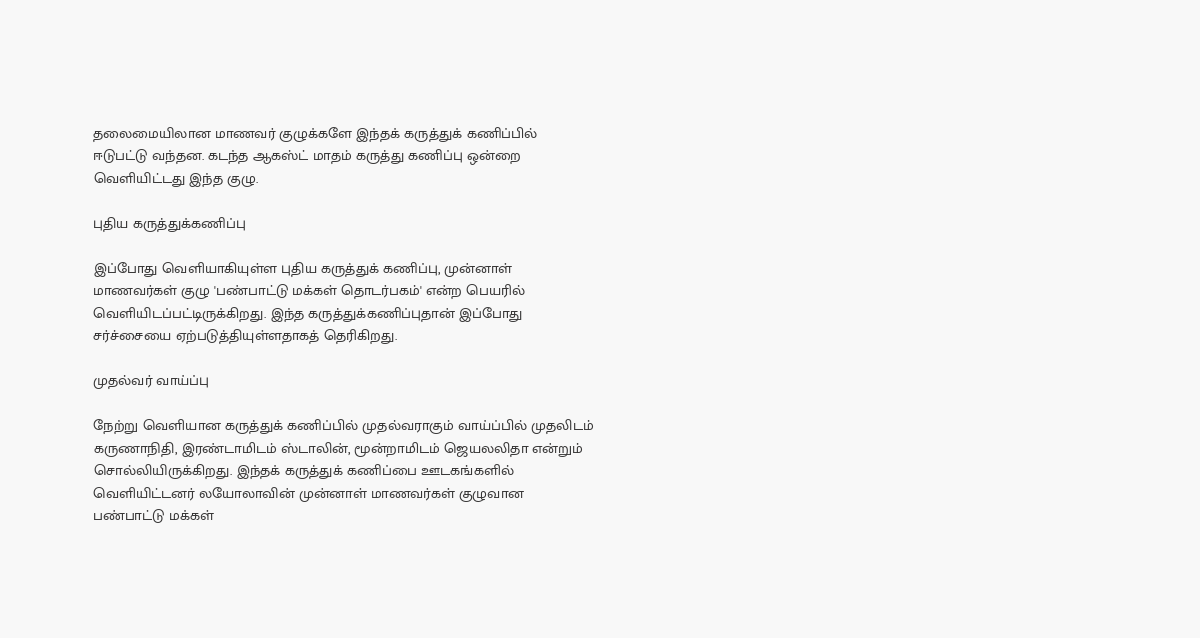தலைமையிலான மாணவர் குழுக்களே இந்தக் கருத்துக் கணிப்பில் ஈடுபட்டு வந்தன. கடந்த ஆகஸ்ட் மாதம் கருத்து கணிப்பு ஒன்றை வெளியிட்டது இந்த குழு.

புதிய கருத்துக்கணிப்பு

இப்போது வெளியாகியுள்ள புதிய கருத்துக் கணிப்பு, முன்னாள் மாணவர்கள் குழு 'பண்பாட்டு மக்கள் தொடர்பகம்' என்ற பெயரில் வெளியிடப்பட்டிருக்கிறது. இந்த கருத்துக்கணிப்புதான் இப்போது சர்ச்சையை ஏற்படுத்தியுள்ளதாகத் தெரிகிறது.

முதல்வர் வாய்ப்பு

நேற்று வெளியான கருத்துக் கணிப்பில் முதல்வராகும் வாய்ப்பில் முதலிடம் கருணாநிதி, இரண்டாமிடம் ஸ்டாலின், மூன்றாமிடம் ஜெயலலிதா என்றும் சொல்லியிருக்கிறது. இந்தக் கருத்துக் கணிப்பை ஊடகங்களில் வெளியிட்டனர் லயோலாவின் முன்னாள் மாணவர்கள் குழுவான பண்பாட்டு மக்கள்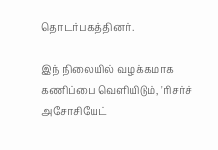தொடர்பகத்தினர்.

இந் நிலையில் வழக்கமாக கணிப்பை வெளியிடும், 'ரிசர்ச் அசோசியேட்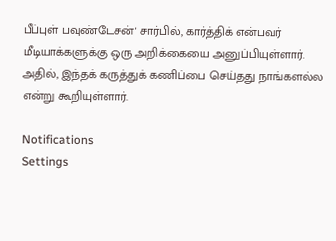பீப்புள் பவுண்டேசன்' சார்பில், கார்த்திக் என்பவர் மீடியாக்களுக்கு ஒரு அறிக்கையை அனுப்பியுள்ளார். அதில், இந்தக் கருத்துக் கணிப்பை செய்தது நாங்களல்ல என்று கூறியுள்ளார்.

Notifications
Settings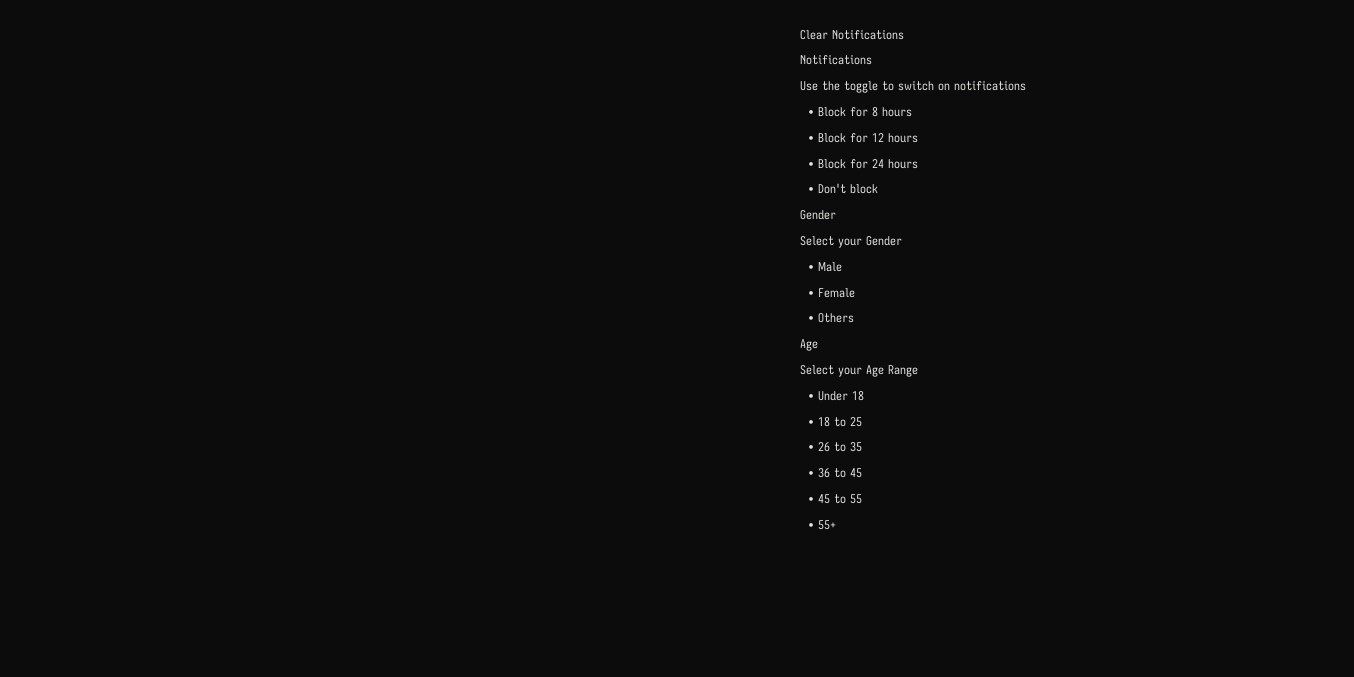Clear Notifications
Notifications
Use the toggle to switch on notifications
  • Block for 8 hours
  • Block for 12 hours
  • Block for 24 hours
  • Don't block
Gender
Select your Gender
  • Male
  • Female
  • Others
Age
Select your Age Range
  • Under 18
  • 18 to 25
  • 26 to 35
  • 36 to 45
  • 45 to 55
  • 55+